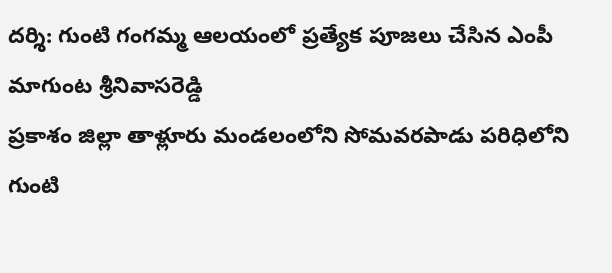దర్శి: గుంటి గంగమ్మ ఆలయంలో ప్రత్యేక పూజలు చేసిన ఎంపీ మాగుంట శ్రీనివాసరెడ్డి
ప్రకాశం జిల్లా తాళ్లూరు మండలంలోని సోమవరపాడు పరిధిలోని గుంటి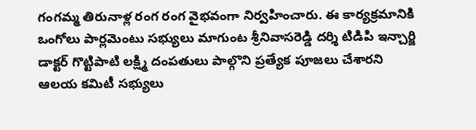గంగమ్మ తిరునాళ్ల రంగ రంగ వైభవంగా నిర్వహించారు. ఈ కార్యక్రమానికి ఒంగోలు పార్లమెంటు సభ్యులు మాగుంట శ్రీనివాసరెడ్డి దర్శి టిడిపి ఇన్చార్జి డాక్టర్ గొట్టిపాటి లక్ష్మి దంపతులు పాల్గొని ప్రత్యేక పూజలు చేశారని ఆలయ కమిటీ సభ్యులు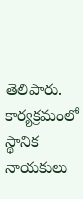తెలిపారు. కార్యక్రమంలో స్థానిక నాయకులు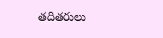తదితరులు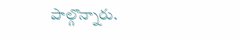పాల్గొన్నారు.